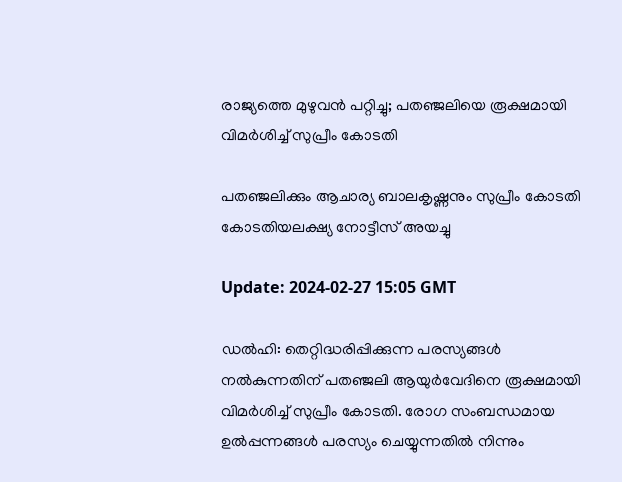രാജ്യത്തെ മുഴുവന്‍ പറ്റിച്ചു; പതഞ്ജലിയെ രൂക്ഷമായി വിമര്‍ശിച്ച് സുപ്രീം കോടതി

പതഞ്ജലിക്കും ആചാര്യ ബാലകൃഷ്ണനും സുപ്രീം കോടതി കോടതിയലക്ഷ്യ നോട്ടീസ് അയച്ചു

Update: 2024-02-27 15:05 GMT

ഡല്‍ഹി: തെറ്റിദ്ധരിപ്പിക്കുന്ന പരസ്യങ്ങള്‍ നല്‍കുന്നതിന് പതഞ്ജലി ആയുര്‍വേദിനെ രൂക്ഷമായി വിമര്‍ശിച്ച് സുപ്രീം കോടതി. രോഗ സംബന്ധമായ ഉല്‍പ്പന്നങ്ങൾ പരസ്യം ചെയ്യുന്നതില്‍ നിന്നും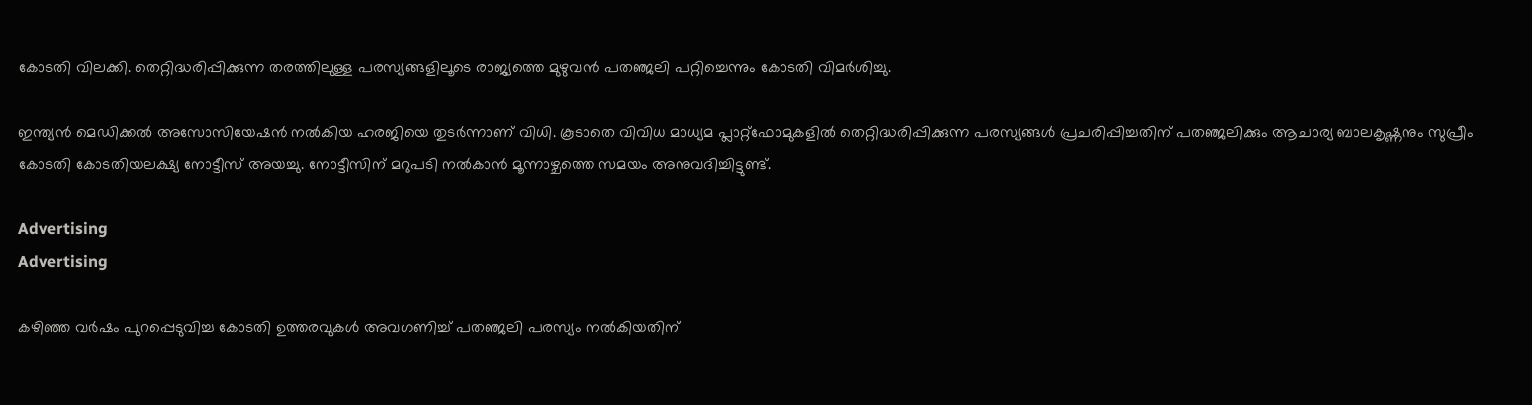കോടതി വിലക്കി. തെറ്റിദ്ധരിപ്പിക്കുന്ന തരത്തിലുള്ള പരസ്യങ്ങളിലൂടെ രാജ്യത്തെ മുഴുവന്‍ പതഞ്ജലി പറ്റിച്ചെന്നും കോടതി വിമര്‍ശിച്ചു.

ഇന്ത്യന്‍ മെഡിക്കല്‍ അസോസിയേഷന്‍ നല്‍കിയ ഹരജിയെ തുടര്‍ന്നാണ് വിധി. കൂടാതെ വിവിധ മാധ്യമ പ്ലാറ്റ്ഫോമുകളില്‍ തെറ്റിദ്ധരിപ്പിക്കുന്ന പരസ്യങ്ങള്‍ പ്രചരിപ്പിച്ചതിന് പതഞ്ജലിക്കും ആചാര്യ ബാലകൃഷ്ണനും സുപ്രീം കോടതി കോടതിയലക്ഷ്യ നോട്ടീസ് അയച്ചു. നോട്ടീസിന് മറുപടി നല്‍കാന്‍ മൂന്നാഴ്ചത്തെ സമയം അനുവദിച്ചിട്ടുണ്ട്.

Advertising
Advertising

കഴിഞ്ഞ വര്‍ഷം പുറപ്പെടുവിച്ച കോടതി ഉത്തരവുകള്‍ അവഗണിച്ച് പതഞ്ജലി പരസ്യം നല്‍കിയതിന്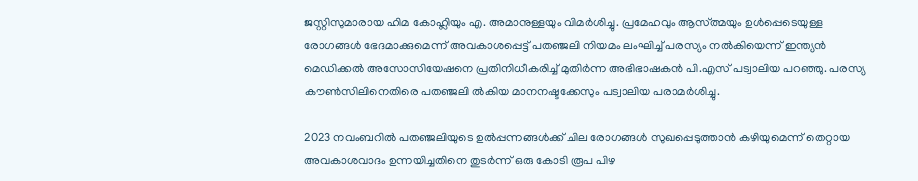ജസ്റ്റിസുമാരായ ഹിമ കോഹ്ലിയും എ. അമാനുള്ളയും വിമര്‍ശിച്ചു. പ്രമേഹവും ആസ്ത്മയും ഉള്‍പ്പെടെയുള്ള രോഗങ്ങള്‍ ഭേദമാക്കുമെന്ന് അവകാശപ്പെട്ട് പതഞ്ജലി നിയമം ലംഘിച്ച് പരസ്യം നല്‍കിയെന്ന് ഇന്ത്യന്‍ മെഡിക്കല്‍ അസോസിയേഷനെ പ്രതിനിധീകരിച്ച് മുതിര്‍ന്ന അഭിഭാഷകന്‍ പി.എസ് പട്വാലിയ പറഞ്ഞു. പരസ്യ കൗണ്‍സിലിനെതിരെ പതഞ്ജലി ല്‍കിയ മാനനഷ്ടക്കേസും പട്വാലിയ പരാമര്‍ശിച്ചു.

2023 നവംബറില്‍ പതഞ്ജലിയുടെ ഉല്‍പ്പന്നങ്ങള്‍ക്ക് ചില രോഗങ്ങള്‍ സുഖപ്പെടുത്താന്‍ കഴിയുമെന്ന് തെറ്റായ അവകാശവാദം ഉന്നയിച്ചതിനെ തുടര്‍ന്ന് ഒരു കോടി രൂപ പിഴ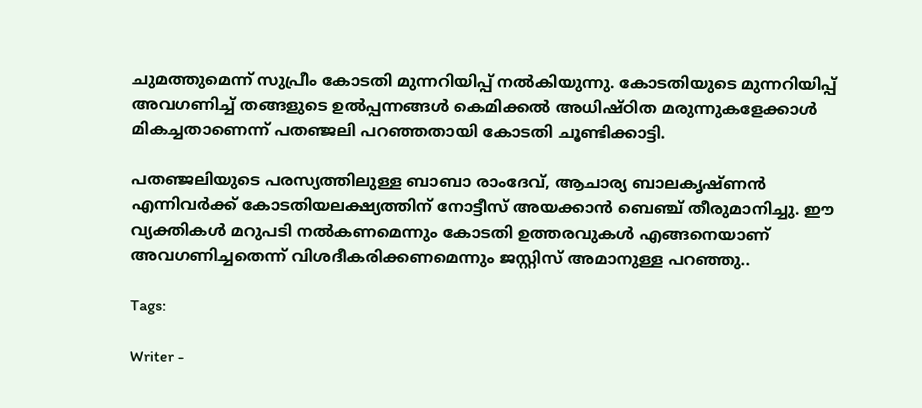ചുമത്തുമെന്ന് സുപ്രീം കോടതി മുന്നറിയിപ്പ് നല്‍കിയുന്നു. കോടതിയുടെ മുന്നറിയിപ്പ് അവഗണിച്ച് തങ്ങളുടെ ഉല്‍പ്പന്നങ്ങള്‍ കെമിക്കല്‍ അധിഷ്ഠിത മരുന്നുകളേക്കാള്‍ മികച്ചതാണെന്ന് പതഞ്ജലി പറഞ്ഞതായി കോടതി ചൂണ്ടിക്കാട്ടി.

പതഞ്ജലിയുടെ പരസ്യത്തിലുള്ള ബാബാ രാംദേവ്, ആചാര്യ ബാലകൃഷ്ണന്‍ എന്നിവര്‍ക്ക് കോടതിയലക്ഷ്യത്തിന് നോട്ടീസ് അയക്കാന്‍ ബെഞ്ച് തീരുമാനിച്ചു. ഈ വ്യക്തികള്‍ മറുപടി നല്‍കണമെന്നും കോടതി ഉത്തരവുകള്‍ എങ്ങനെയാണ് അവഗണിച്ചതെന്ന് വിശദീകരിക്കണമെന്നും ജസ്റ്റിസ് അമാനുള്ള പറഞ്ഞു..

Tags:

Writer -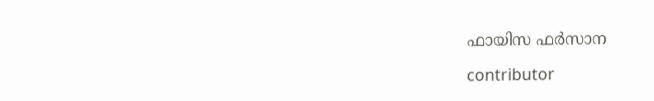ഫായിസ ഫർസാന

contributor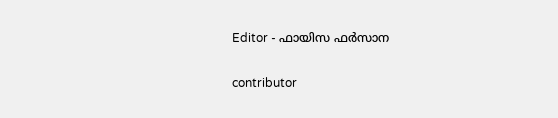Editor - ഫായിസ ഫർസാന

contributor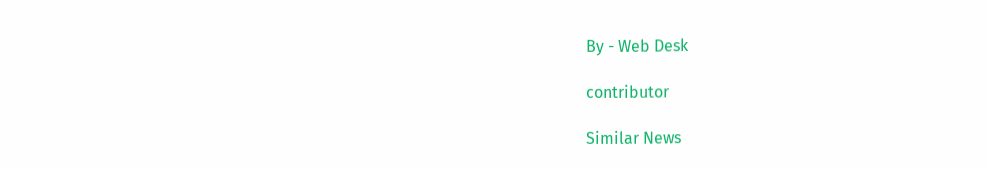By - Web Desk

contributor

Similar News